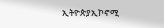ኢትዮጵያኢኮኖሚ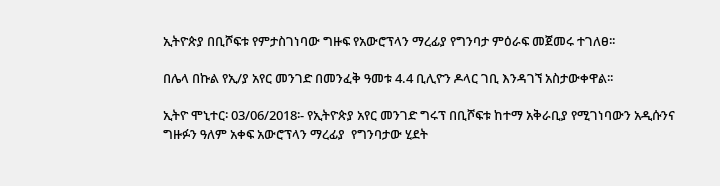ኢትዮጵያ በቢሾፍቱ የምታስገነባው ግዙፍ የአውሮፕላን ማረፊያ የግንባታ ምዕራፍ መጀመሩ ተገለፀ፡፡

በሌላ በኩል የኢ/ያ አየር መንገድ በመንፈቅ ዓመቱ 4.4 ቢሊዮን ዶላር ገቢ እንዳገኘ አስታውቀዋል፡፡

ኢትዮ ሞኒተር፡ 03/06/2018፡- የኢትዮጵያ አየር መንገድ ግሩፕ በቢሾፍቱ ከተማ አቅራቢያ የሚገነባውን አዲሱንና ግዙፉን ዓለም አቀፍ አውሮፕላን ማረፊያ  የግንባታው ሂደት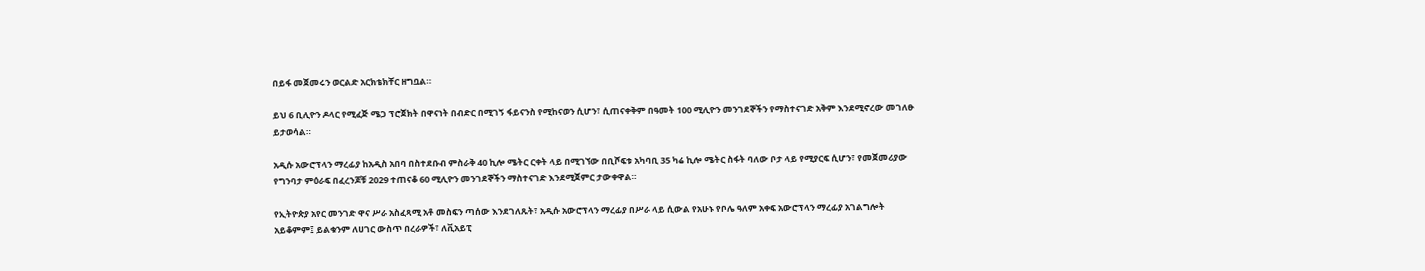በይፋ መጀመሩን ወርልድ አርክቴክቸር ዘግቧል።

ይህ 6 ቢሊዮን ዶላር የሚፈጅ ሜጋ ፕሮጀክት በዋናነት በብድር በሚገኝ ፋይናንስ የሚከናወን ሲሆን፣ ሲጠናቀቅም በዓመት 100 ሚሊዮን መንገደኞችን የማስተናገድ አቅም እንደሚኖረው መገለፁ ይታወሳል።

አዲሱ አውሮፕላን ማረፊያ ከአዲስ አበባ በስተደቡብ ምስራቅ 40 ኪሎ ሜትር ርቀት ላይ በሚገኘው በቢሾፍቱ አካባቢ 35 ካሬ ኪሎ ሜትር ስፋት ባለው ቦታ ላይ የሚያርፍ ሲሆን፣ የመጀመሪያው የግንባታ ምዕራፍ በፈረንጆቹ 2029 ተጠናቆ 60 ሚሊዮን መንገደኞችን ማስተናገድ እንደሚጀምር ታውቀዋል።

የኢትዮጵያ አየር መንገድ ዋና ሥራ አስፈጻሚ አቶ መስፍን ጣሰው እንደገለጹት፣ አዲሱ አውሮፕላን ማረፊያ በሥራ ላይ ሲውል የአሁኑ የቦሌ ዓለም አቀፍ አውሮፕላን ማረፊያ አገልግሎት አይቆምም፤ ይልቁንም ለሀገር ውስጥ በረራዎች፣ ለቪአይፒ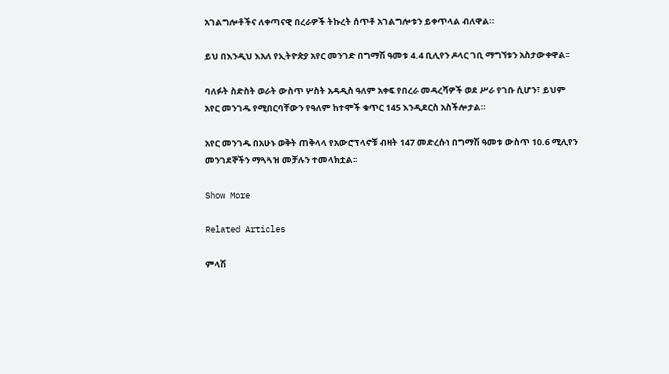አገልግሎቶችና ለቀጣናዊ በረራዎች ትኩረት ሰጥቶ አገልግሎቱን ይቀጥላል ብለዋል።

ይህ በእንዲህ እአለ የኢትዮጵያ አየር መንገድ በግማሽ ዓመቱ 4.4 ቢሊየን ዶላር ገቢ ማግኘቱን አስታውቀዋል፡፡

ባለፉት ስድስት ወራት ውስጥ ሦስት አዳዲስ ዓለም አቀፍ የበረራ መዳረሻዎች ወደ ሥራ የገቡ ሲሆን፣ ይህም አየር መንገዱ የሚበርባቸውን የዓለም ከተሞች ቁጥር 145 እንዲደርስ አስችሎታል።

አየር መንገዱ በአሁኑ ወቅት ጠቅላላ የአውሮፕላኖቹ ብዛት 147 መድረሱነ በግማሽ ዓመቱ ውስጥ 10.6 ሚሊየን መንገደኞችን ማጓጓዝ መቻሉን ተመላክቷል፡፡

Show More

Related Articles

ምላሽ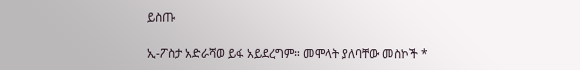ይስጡ

ኢ-ፖስታ አድራሻወ ይፋ አይደረግም። መሞላት ያለባቸው መስኮች *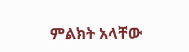ምልክት አላቸው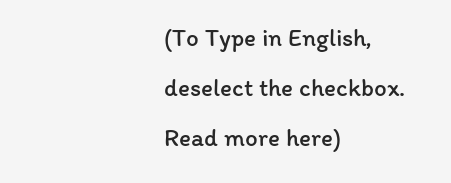(To Type in English, deselect the checkbox. Read more here)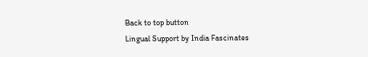Back to top button
Lingual Support by India Fascinates